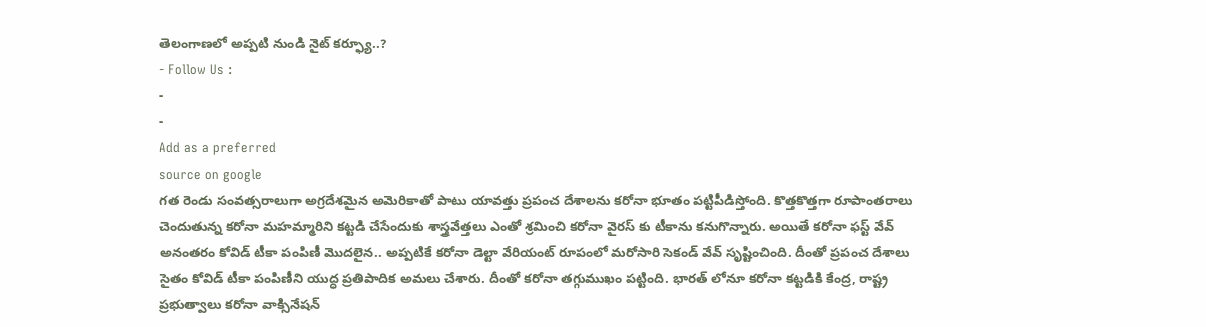తెలంగాణలో అప్పటి నుండి నైట్ కర్ఫ్యూ..?
- Follow Us :
-
-
Add as a preferred
source on google
గత రెండు సంవత్సరాలుగా అగ్రదేశమైన అమెరికాతో పాటు యావత్తు ప్రపంచ దేశాలను కరోనా భూతం పట్టిపీడిస్తోంది. కొత్తకొత్తగా రూపాంతరాలు చెందుతున్న కరోనా మహమ్మారిని కట్టడి చేసేందుకు శాస్త్రవేత్తలు ఎంతో శ్రమించి కరోనా వైరస్ కు టీకాను కనుగొన్నారు. అయితే కరోనా ఫస్ట్ వేవ్ అనంతరం కోవిడ్ టీకా పంపిణీ మొదలైన.. అప్పటికే కరోనా డెల్టా వేరియంట్ రూపంలో మరోసారి సెకండ్ వేవ్ సృష్టించింది. దీంతో ప్రపంచ దేశాలు సైతం కోవిడ్ టీకా పంపిణీని యుద్ధ ప్రతిపాదిక అమలు చేశారు. దీంతో కరోనా తగ్గుముఖం పట్టింది. భారత్ లోనూ కరోనా కట్టడికి కేంద్ర, రాష్ట్ర ప్రభుత్వాలు కరోనా వాక్సినేషన్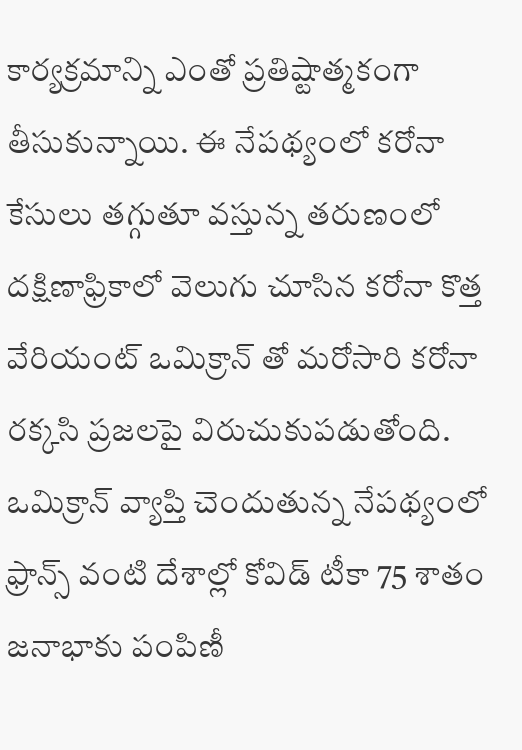కార్యక్రమాన్ని ఎంతో ప్రతిష్టాత్మకంగా తీసుకున్నాయి. ఈ నేపథ్యంలో కరోనా కేసులు తగ్గుతూ వస్తున్న తరుణంలో దక్షిణాఫ్రికాలో వెలుగు చూసిన కరోనా కొత్త వేరియంట్ ఒమిక్రాన్ తో మరోసారి కరోనా రక్కసి ప్రజలపై విరుచుకుపడుతోంది. ఒమిక్రాన్ వ్యాప్తి చెందుతున్న నేపథ్యంలో ఫ్రాన్స్ వంటి దేశాల్లో కోవిడ్ టీకా 75 శాతం జనాభాకు పంపిణీ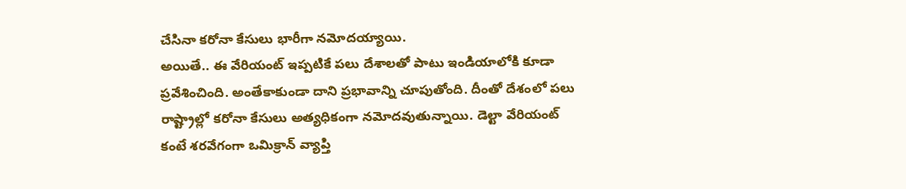చేసినా కరోనా కేసులు భారీగా నమోదయ్యాయి.
అయితే.. ఈ వేరియంట్ ఇప్పటికే పలు దేశాలతో పాటు ఇండియాలోకి కూడా ప్రవేశించింది. అంతేకాకుండా దాని ప్రభావాన్ని చూపుతోంది. దీంతో దేశంలో పలు రాష్ట్రాల్లో కరోనా కేసులు అత్యధికంగా నమోదవుతున్నాయి. డెల్టా వేరియంట్ కంటే శరవేగంగా ఒమిక్రాన్ వ్యాప్తి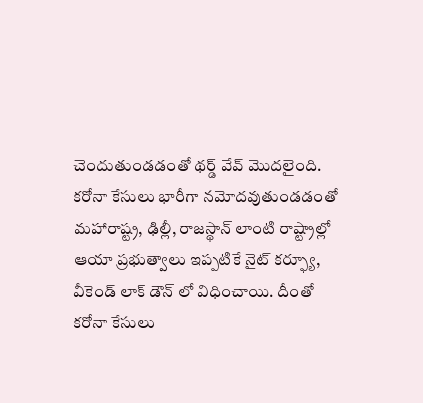చెందుతుండడంతో థర్డ్ వేవ్ మొదలైంది. కరోనా కేసులు భారీగా నమోదవుతుండడంతో మహారాష్ట్ర, ఢిల్లీ, రాజస్థాన్ లాంటి రాష్ట్రాల్లో ఆయా ప్రభుత్వాలు ఇప్పటికే నైట్ కర్ఫ్యూ, వీకెండ్ లాక్ డౌన్ లో విధించాయి. దీంతో కరోనా కేసులు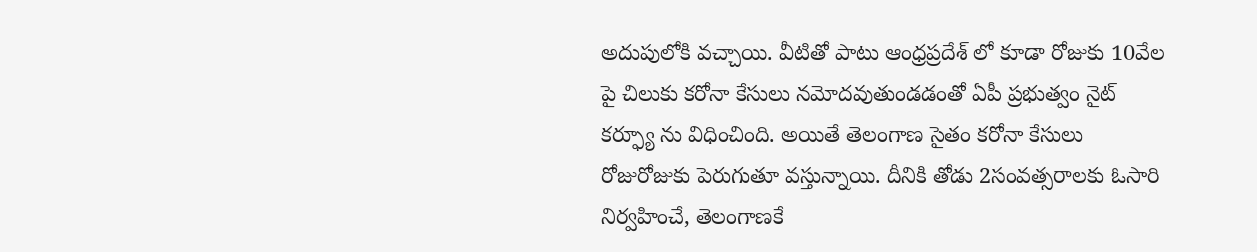అదుపులోకి వచ్చాయి. వీటితో పాటు ఆంధ్రప్రదేశ్ లో కూడా రోజుకు 10వేల పై చిలుకు కరోనా కేసులు నమోదవుతుండడంతో ఏపీ ప్రభుత్వం నైట్ కర్ఫ్యూ ను విధించింది. అయితే తెలంగాణ సైతం కరోనా కేసులు రోజురోజుకు పెరుగుతూ వస్తున్నాయి. దీనికి తోడు 2సంవత్సరాలకు ఓసారి నిర్వహించే, తెలంగాణకే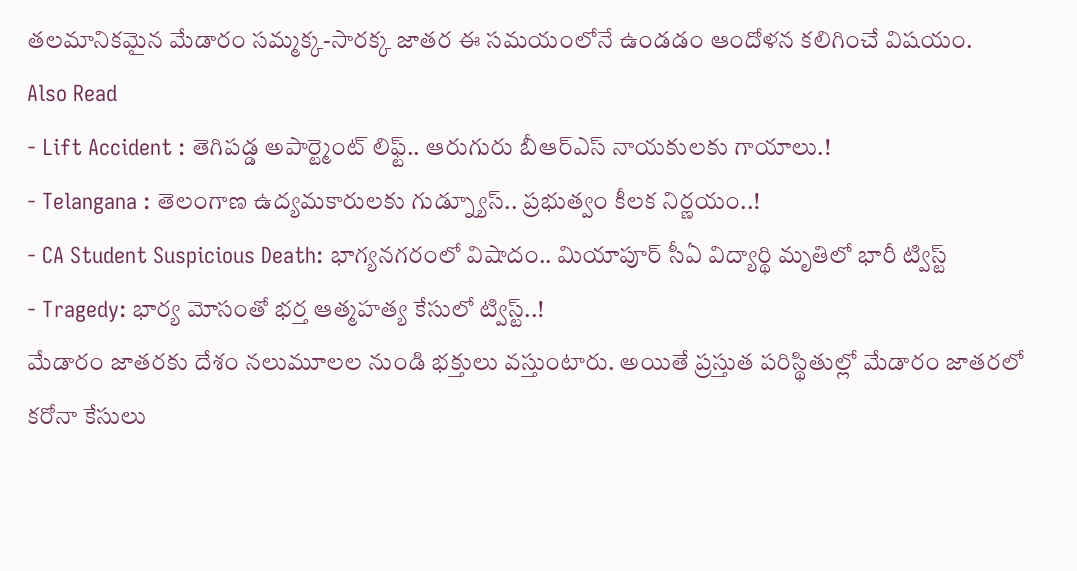తలమానికమైన మేడారం సమ్మక్క-సారక్క జాతర ఈ సమయంలోనే ఉండడం ఆందోళన కలిగించే విషయం.
Also Read
- Lift Accident : తెగిపడ్డ అపార్ట్మెంట్ లిఫ్ట్.. ఆరుగురు బీఆర్ఎస్ నాయకులకు గాయాలు.!
- Telangana : తెలంగాణ ఉద్యమకారులకు గుడ్న్యూస్.. ప్రభుత్వం కీలక నిర్ణయం..!
- CA Student Suspicious Death: భాగ్యనగరంలో విషాదం.. మియాపూర్ సీఏ విద్యార్థి మృతిలో భారీ ట్విస్ట్
- Tragedy: భార్య మోసంతో భర్త ఆత్మహత్య కేసులో ట్విస్ట్..!
మేడారం జాతరకు దేశం నలుమూలల నుండి భక్తులు వస్తుంటారు. అయితే ప్రస్తుత పరిస్థితుల్లో మేడారం జాతరలో కరోనా కేసులు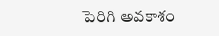పెరిగి అవకాశం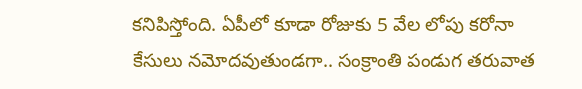కనిపిస్తోంది. ఏపీలో కూడా రోజుకు 5 వేల లోపు కరోనా కేసులు నమోదవుతుండగా.. సంక్రాంతి పండుగ తరువాత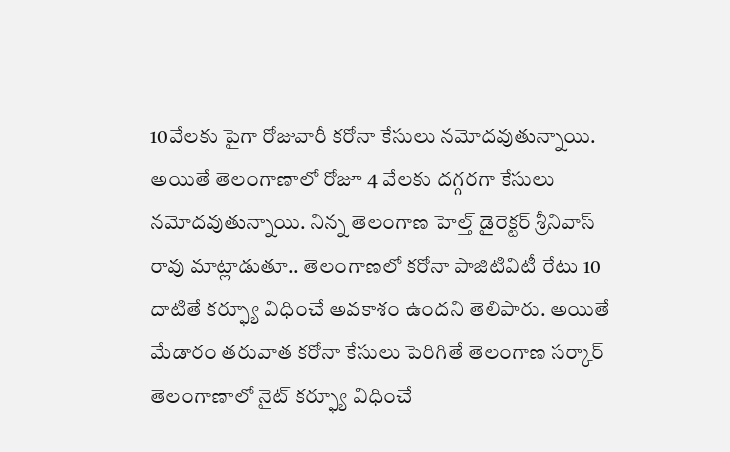10వేలకు పైగా రోజువారీ కరోనా కేసులు నమోదవుతున్నాయి. అయితే తెలంగాణాలో రోజూ 4 వేలకు దగ్గరగా కేసులు నమోదవుతున్నాయి. నిన్న తెలంగాణ హెల్త్ డైరెక్టర్ శ్రీనివాస్ రావు మాట్లాడుతూ.. తెలంగాణలో కరోనా పాజిటివిటీ రేటు 10 దాటితే కర్ఫ్యూ విధించే అవకాశం ఉందని తెలిపారు. అయితే మేడారం తరువాత కరోనా కేసులు పెరిగితే తెలంగాణ సర్కార్ తెలంగాణాలో నైట్ కర్ఫ్యూ విధించే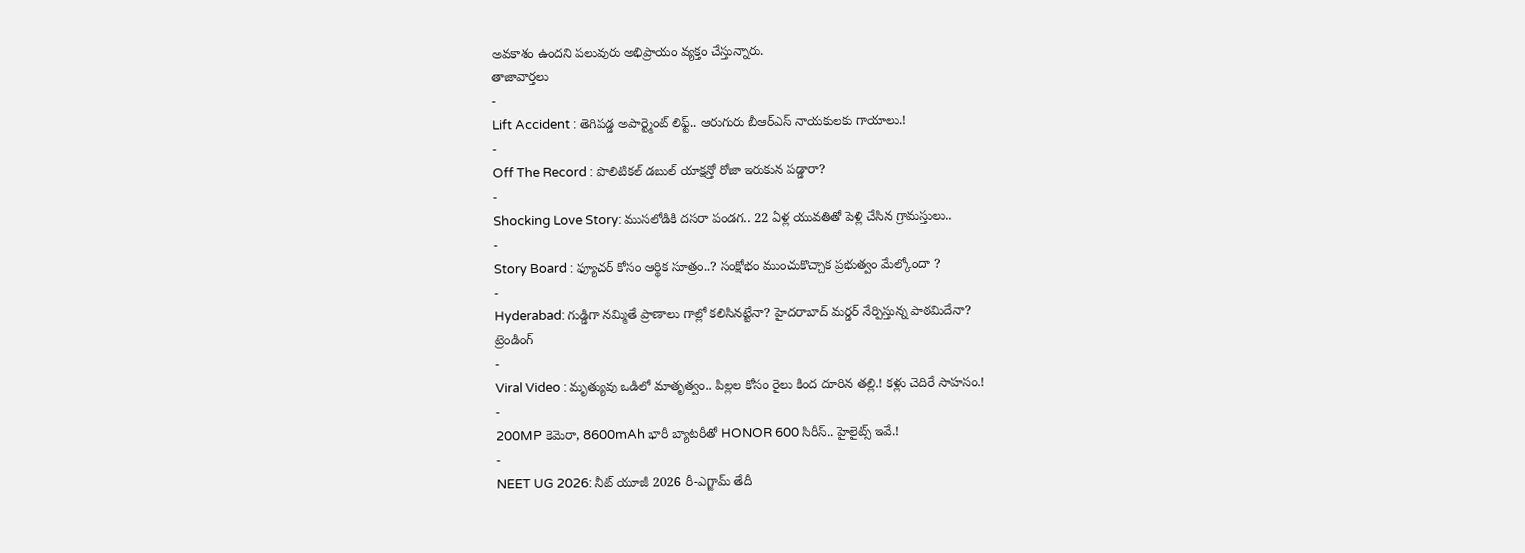అవకాశం ఉందని పలువురు అభిప్రాయం వ్యక్తం చేస్తున్నారు.
తాజావార్తలు
-
Lift Accident : తెగిపడ్డ అపార్ట్మెంట్ లిఫ్ట్.. ఆరుగురు బీఆర్ఎస్ నాయకులకు గాయాలు.!
-
Off The Record : పొలిటికల్ డబుల్ యాక్షన్తో రోజా ఇరుకున పడ్డారా?
-
Shocking Love Story: ముసలోడికి దసరా పండగ.. 22 ఏళ్ల యువతితో పెళ్లి చేసిన గ్రామస్తులు..
-
Story Board : ఫ్యూచర్ కోసం ఆర్థిక సూత్రం..? సంక్షోభం ముంచుకొచ్చాక ప్రభుత్వం మేల్కోందా ?
-
Hyderabad: గుడ్డిగా నమ్మితే ప్రాణాలు గాల్లో కలిసినట్టేనా? హైదరాబాద్ మర్డర్ నేర్పిస్తున్న పాఠమిదేనా?
ట్రెండింగ్
-
Viral Video : మృత్యువు ఒడిలో మాతృత్వం.. పిల్లల కోసం రైలు కింద దూరిన తల్లి.! కళ్లు చెదిరే సాహసం.!
-
200MP కెమెరా, 8600mAh భారీ బ్యాటరీతో HONOR 600 సిరీస్.. హైలైట్స్ ఇవే.!
-
NEET UG 2026: నీట్ యూజీ 2026 రీ-ఎగ్జామ్ తేదీ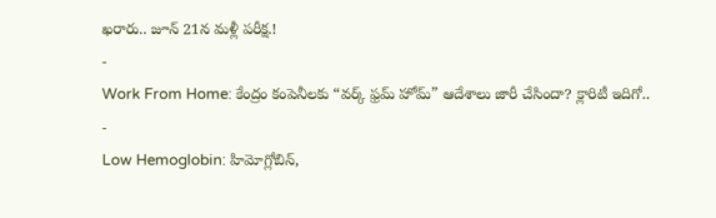ఖరారు.. జూన్ 21న మళ్లీ పరీక్ష.!
-
Work From Home: కేంద్రం కంపెనీలకు “వర్క్ ఫ్రమ్ హోమ్” ఆదేశాలు జారీ చేసిందా? క్లారిటీ ఇదిగో..
-
Low Hemoglobin: హిమోగ్లోబిన్,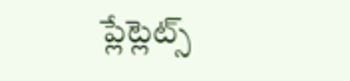ప్లేట్లెట్స్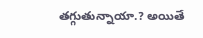తగ్గుతున్నాయా.? అయితే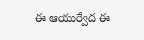ఈ ఆయుర్వేద ఈ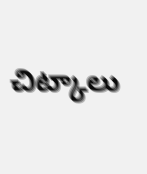చిట్కాలు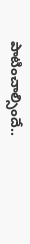పాటించాల్సిందే..